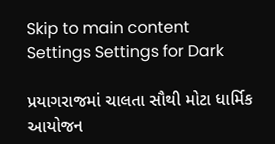Skip to main content
Settings Settings for Dark

પ્રયાગરાજમાં ચાલતા સૌથી મોટા ધાર્મિક આયોજન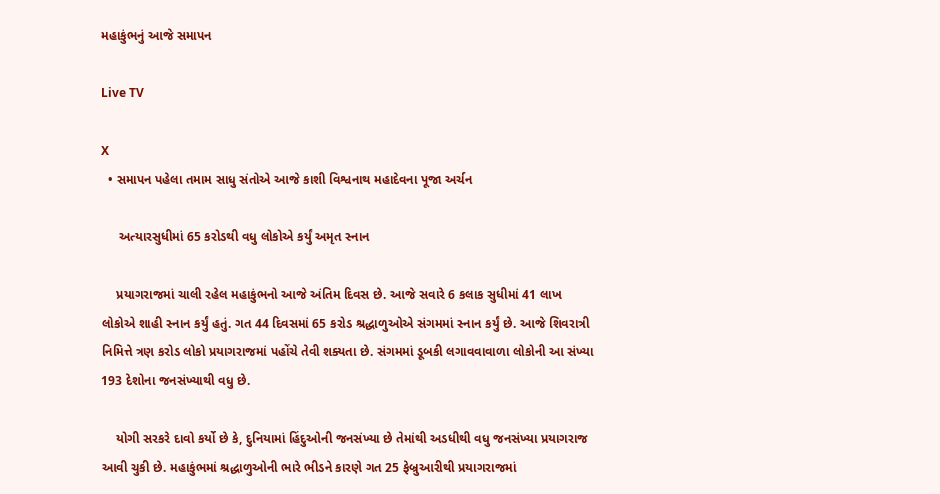મહાકુંભનું આજે સમાપન

Live TV

X
  • સમાપન પહેલા તમામ સાધુ સંતોએ આજે કાશી વિશ્વનાથ મહાદેવના પૂજા અર્ચન

     અત્યારસુધીમાં 65 કરોડથી વધુ લોકોએ કર્યું અમૃત સ્નાન

    પ્રયાગરાજમાં ચાલી રહેલ મહાકુંભનો આજે અંતિમ દિવસ છે. આજે સવારે 6 કલાક સુધીમાં 41 લાખ લોકોએ શાહી સ્નાન કર્યું હતું. ગત 44 દિવસમાં 65 કરોડ શ્રદ્ધાળુઓએ સંગમમાં સ્નાન કર્યું છે. આજે શિવરાત્રી નિમિત્તે ત્રણ કરોડ લોકો પ્રયાગરાજમાં પહોંચે તેવી શક્યતા છે. સંગમમાં ડૂબકી લગાવવાવાળા લોકોની આ સંખ્યા 193 દેશોના જનસંખ્યાથી વધુ છે.

    યોગી સરકરે દાવો કર્યો છે કે, દુનિયામાં હિંદુઓની જનસંખ્યા છે તેમાંથી અડધીથી વધુ જનસંખ્યા પ્રયાગરાજ આવી ચુકી છે. મહાકુંભમાં શ્રદ્ધાળુઓની ભારે ભીડને કારણે ગત 25 ફેબ્રુઆરીથી પ્રયાગરાજમાં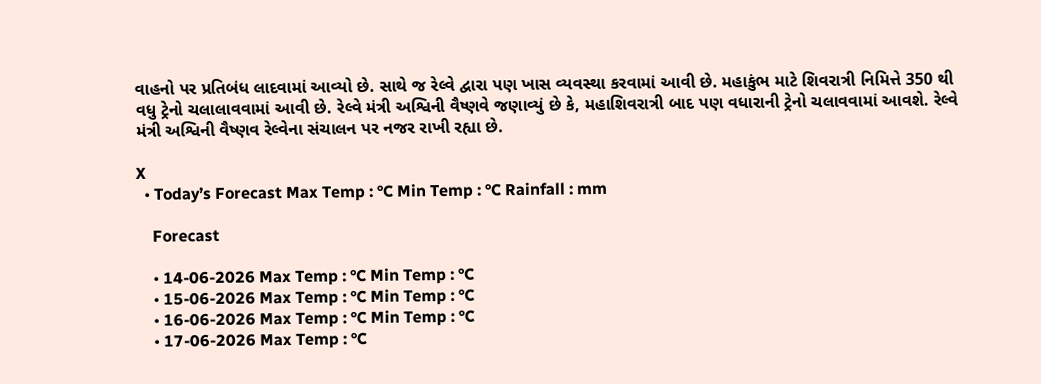વાહનો પર પ્રતિબંધ લાદવામાં આવ્યો છે. સાથે જ રેલ્વે દ્વારા પણ ખાસ વ્યવસ્થા કરવામાં આવી છે. મહાકુંભ માટે શિવરાત્રી નિમિત્તે 350 થી વધુ ટ્રેનો ચલાલાવવામાં આવી છે. રેલ્વે મંત્રી અશ્વિની વૈષ્ણવે જણાવ્યું છે કે, મહાશિવરાત્રી બાદ પણ વધારાની ટ્રેનો ચલાવવામાં આવશે. રેલ્વે મંત્રી અશ્વિની વૈષ્ણવ રેલ્વેના સંચાલન પર નજર રાખી રહ્યા છે.

X
  • Today’s Forecast Max Temp : °C Min Temp : °C Rainfall : mm

    Forecast

    • 14-06-2026 Max Temp : °C Min Temp : °C
    • 15-06-2026 Max Temp : °C Min Temp : °C
    • 16-06-2026 Max Temp : °C Min Temp : °C
    • 17-06-2026 Max Temp : °C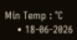Min Temp : °C
    • 18-06-2026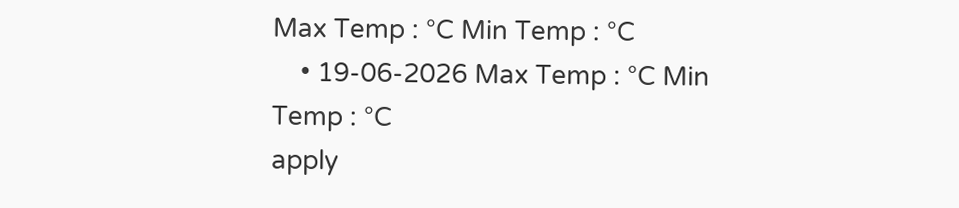Max Temp : °C Min Temp : °C
    • 19-06-2026 Max Temp : °C Min Temp : °C
apply